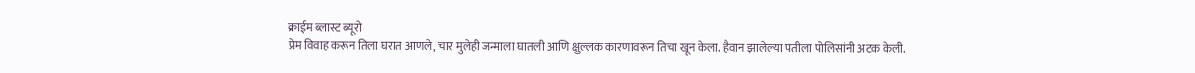क्राईम ब्लास्ट ब्यूरो
प्रेम विवाह करून तिला घरात आणले, चार मुलेही जन्माला घातली आणि क्षुल्लक कारणावरून तिचा खून केला. हैवान झालेल्या पतीला पोलिसांनी अटक केली.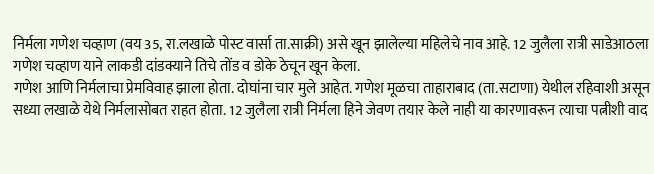निर्मला गणेश चव्हाण (वय 35, रा.लखाळे पोस्ट वार्सा ता.साक्री) असे खून झालेल्या महिलेचे नाव आहे. 12 जुलैला रात्री साडेआठला गणेश चव्हाण याने लाकडी दांडक्याने तिचे तोंड व डोके ठेचून खून केला.
गणेश आणि निर्मलाचा प्रेमविवाह झाला होता. दोघांना चार मुले आहेत. गणेश मूळचा ताहाराबाद (ता.सटाणा) येथील रहिवाशी असून सध्या लखाळे येथे निर्मलासोबत राहत होता. 12 जुलैला रात्री निर्मला हिने जेवण तयार केले नाही या कारणावरून त्याचा पत्नीशी वाद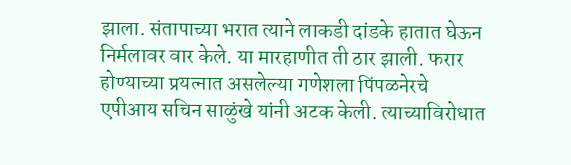झाला. संतापाच्या भरात त्याने लाकडी दांडके हातात घेऊन निर्मलावर वार केले. या मारहाणीत ती ठार झाली. फरार होण्याच्या प्रयत्नात असलेल्या गणेशला पिंपळनेरचे एपीआय सचिन साळुंखे यांनी अटक केली. त्याच्याविरोधात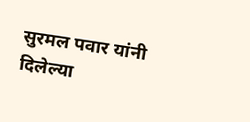सुरमल पवार यांनी दिलेल्या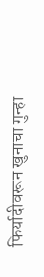फिर्यादीवरून खुनाचा गुन्हा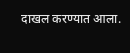दाखल करण्यात आला.